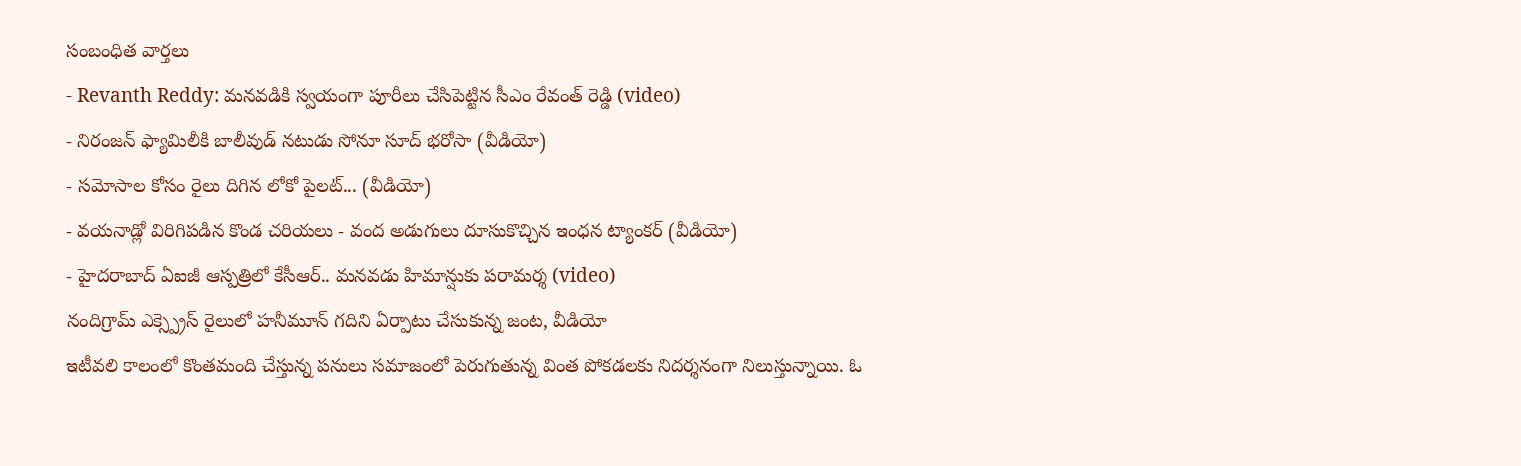సంబంధిత వార్తలు
- Revanth Reddy: మనవడికి స్వయంగా పూరీలు చేసిపెట్టిన సీఎం రేవంత్ రెడ్డి (video)
- నిరంజన్ ఫ్యామిలీకి బాలీవుడ్ నటుడు సోనూ సూద్ భరోసా (వీడియో)
- సమోసాల కోసం రైలు దిగిన లోకో పైలట్... (వీడియో)
- వయనాడ్లో విరిగిపడిన కొండ చరియలు - వంద అడుగులు దూసుకొచ్చిన ఇంధన ట్యాంకర్ (వీడియో)
- హైదరాబాద్ ఏఐజీ ఆస్పత్రిలో కేసీఆర్.. మనవడు హిమాన్షుకు పరామర్శ (video)
నందిగ్రామ్ ఎక్స్ప్రెస్ రైలులో హనీమూన్ గదిని ఏర్పాటు చేసుకున్న జంట, వీడియో
ఇటీవలి కాలంలో కొంతమంది చేస్తున్న పనులు సమాజంలో పెరుగుతున్న వింత పోకడలకు నిదర్శనంగా నిలుస్తున్నాయి. ఓ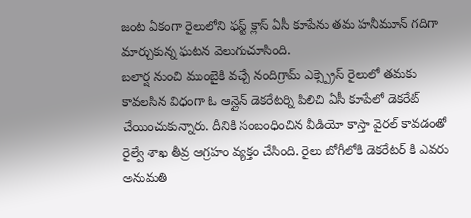జంట ఏకంగా రైలులోని ఫస్ట్ క్లాస్ ఏసీ కూపేను తమ హనీమూన్ గదిగా మార్చుకున్న ఘటన వెలుగుచూసింది.
బలార్ష నుంచి ముంబైకి వచ్చే నందిగ్రామ్ ఎక్స్ప్రెస్ రైలులో తమకు కావలసిన విధంగా ఓ ఆన్లైన్ డెకరేటర్ని పిలిచి ఏసీ కూపేలో డెకరేట్ చేయించుకున్నారు. దీనికి సంబంధించిన వీడియో కాస్తా వైరల్ కావడంతో రైల్వే శాఖ తీవ్ర ఆగ్రహం వ్యక్తం చేసింది. రైలు బోగీలోకి డెకరేటర్ కి ఎవరు అనుమతి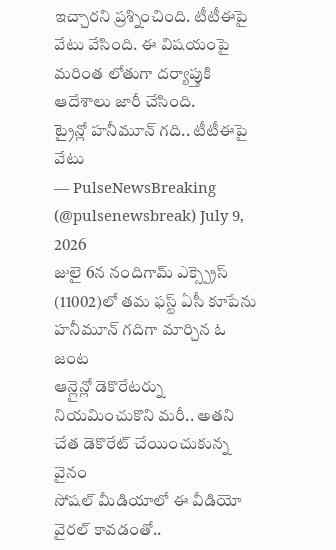ఇచ్చారని ప్రశ్నించింది. టీటీఈపై వేటు వేసింది. ఈ విషయంపై మరింత లోతుగా దర్యాప్తుకి ఆదేశాలు జారీ చేసింది.
ట్రైన్లో హనీమూన్ గది.. టీటీఈపై వేటు
— PulseNewsBreaking (@pulsenewsbreak) July 9, 2026
జులై 6న నందిగామ్ ఎక్స్ప్రెస్ (11002)లో తమ ఫస్ట్ ఏసీ కూపేను హనీమూన్ గదిగా మార్చిన ఓ జంట
ఆన్లైన్లో డెకొరేటర్ను నియమించుకొని మరీ.. అతని చేత డెకొరేట్ చేయించుకున్న వైనం
సోషల్ మీడియాలో ఈ వీడియో వైరల్ కావడంతో..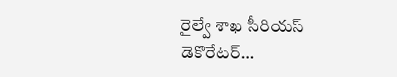రైల్వే శాఖ సీరియస్
డెకొరేటర్…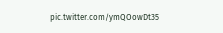pic.twitter.com/ymQOowDt35